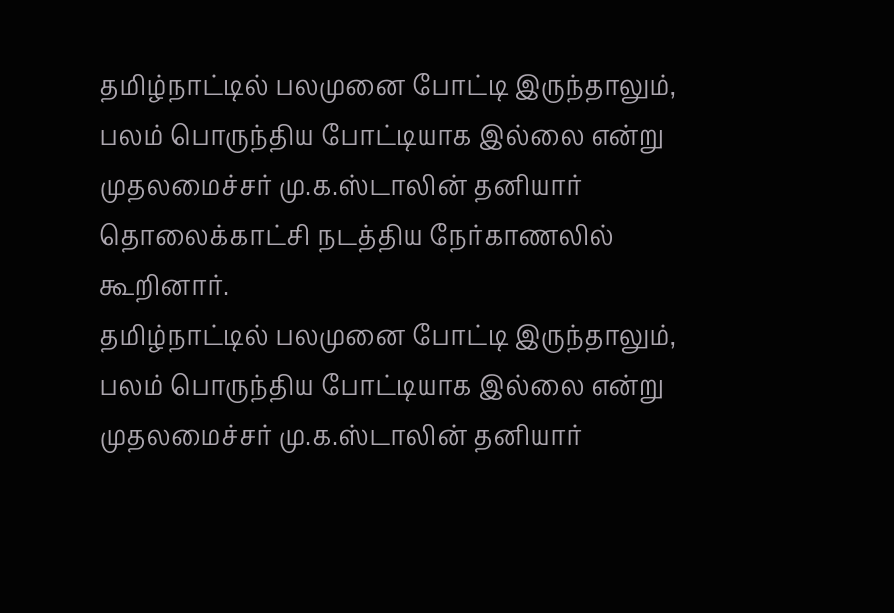தமிழ்நாட்டில் பலமுனை போட்டி இருந்தாலும், பலம் பொருந்திய போட்டியாக இல்லை என்று முதலமைச்சர் மு.க.ஸ்டாலின் தனியார் தொலைக்காட்சி நடத்திய நேர்காணலில் கூறினார்.
தமிழ்நாட்டில் பலமுனை போட்டி இருந்தாலும், பலம் பொருந்திய போட்டியாக இல்லை என்று முதலமைச்சர் மு.க.ஸ்டாலின் தனியார்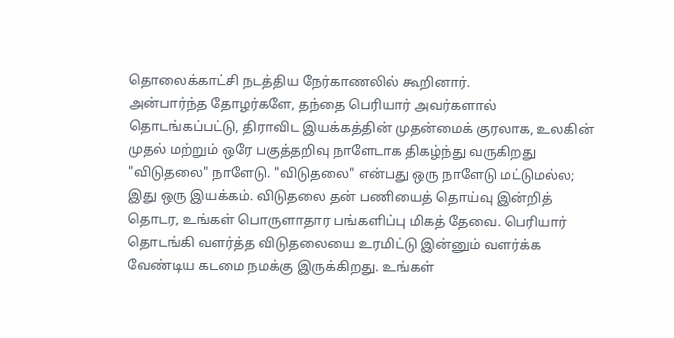தொலைக்காட்சி நடத்திய நேர்காணலில் கூறினார்.
அன்பார்ந்த தோழர்களே, தந்தை பெரியார் அவர்களால் தொடங்கப்பட்டு, திராவிட இயக்கத்தின் முதன்மைக் குரலாக, உலகின் முதல் மற்றும் ஒரே பகுத்தறிவு நாளேடாக திகழ்ந்து வருகிறது "விடுதலை" நாளேடு. "விடுதலை" என்பது ஒரு நாளேடு மட்டுமல்ல; இது ஒரு இயக்கம். விடுதலை தன் பணியைத் தொய்வு இன்றித் தொடர, உங்கள் பொருளாதார பங்களிப்பு மிகத் தேவை. பெரியார் தொடங்கி வளர்த்த விடுதலையை உரமிட்டு இன்னும் வளர்க்க வேண்டிய கடமை நமக்கு இருக்கிறது. உங்கள்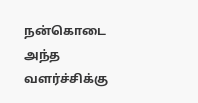நன்கொடை அந்த வளர்ச்சிக்கு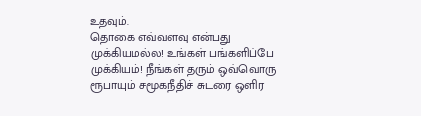உதவும்.
தொகை எவ்வளவு என்பது முக்கியமல்ல! உங்கள் பங்களிப்பே முக்கியம்! நீங்கள் தரும் ஒவ்வொரு ரூபாயும் சமூகநீதிச் சுடரை ஒளிர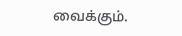வைக்கும்.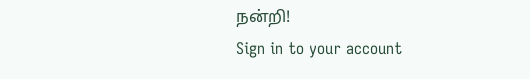நன்றி!
Sign in to your account